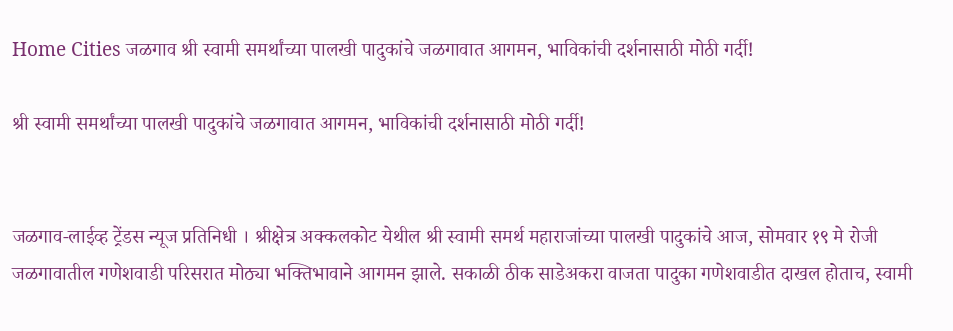Home Cities जळगाव श्री स्वामी समर्थांच्या पालखी पादुकांचे जळगावात आगमन, भाविकांची दर्शनासाठी मोठी गर्दी!

श्री स्वामी समर्थांच्या पालखी पादुकांचे जळगावात आगमन, भाविकांची दर्शनासाठी मोठी गर्दी!


जळगाव-लाईव्ह ट्रेंडस न्यूज प्रतिनिधी । श्रीक्षेत्र अक्कलकोट येथील श्री स्वामी समर्थ महाराजांच्या पालखी पादुकांचे आज, सोमवार १९ मे रोजी जळगावातील गणेशवाडी परिसरात मोठ्या भक्तिभावाने आगमन झाले. सकाळी ठीक साडेअकरा वाजता पादुका गणेशवाडीत दाखल होताच, स्वामी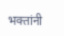भक्तांनी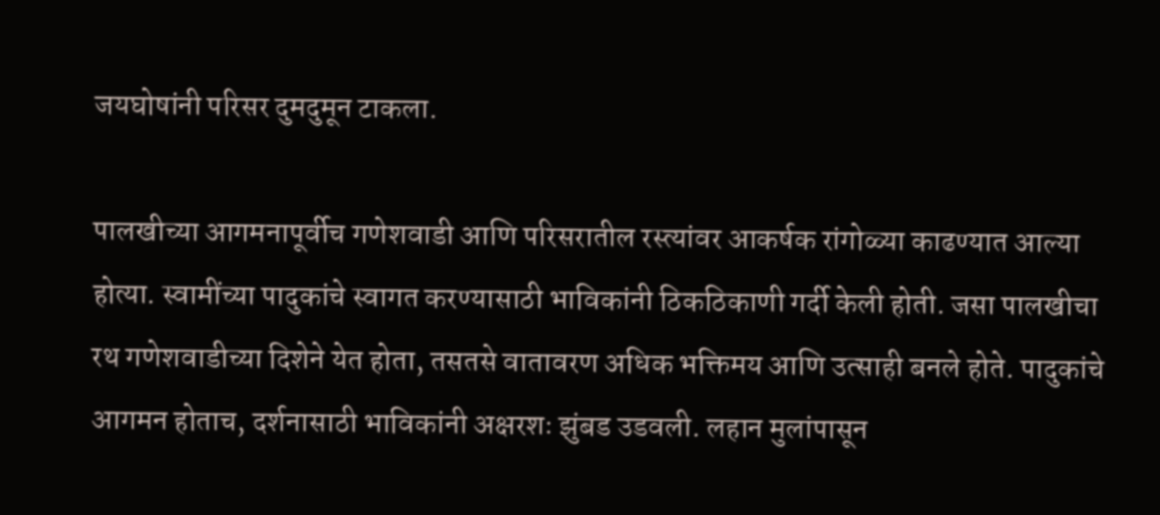जयघोषांनी परिसर दुमदुमून टाकला.

पालखीच्या आगमनापूर्वीच गणेशवाडी आणि परिसरातील रस्त्यांवर आकर्षक रांगोळ्या काढण्यात आल्या होत्या. स्वामींच्या पादुकांचे स्वागत करण्यासाठी भाविकांनी ठिकठिकाणी गर्दी केली होती. जसा पालखीचा रथ गणेशवाडीच्या दिशेने येत होता, तसतसे वातावरण अधिक भक्तिमय आणि उत्साही बनले होते. पादुकांचे आगमन होताच, दर्शनासाठी भाविकांनी अक्षरशः झुंबड उडवली. लहान मुलांपासून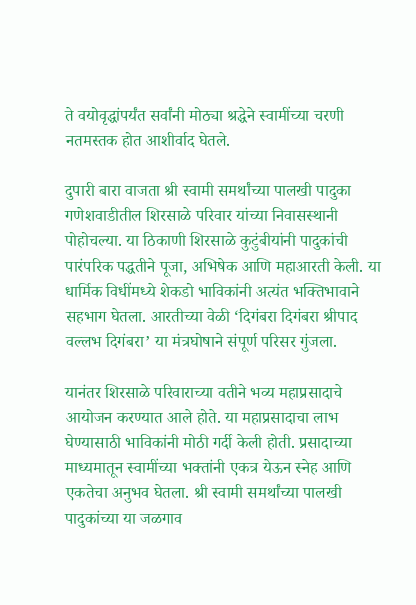ते वयोवृद्धांपर्यंत सर्वांनी मोठ्या श्रद्धेने स्वामींच्या चरणी नतमस्तक होत आशीर्वाद घेतले.

दुपारी बारा वाजता श्री स्वामी समर्थांच्या पालखी पादुका गणेशवाडीतील शिरसाळे परिवार यांच्या निवासस्थानी पोहोचल्या. या ठिकाणी शिरसाळे कुटुंबीयांनी पादुकांची पारंपरिक पद्धतीने पूजा, अभिषेक आणि महाआरती केली. या धार्मिक विधींमध्ये शेकडो भाविकांनी अत्यंत भक्तिभावाने सहभाग घेतला. आरतीच्या वेळी ‘दिगंबरा दिगंबरा श्रीपाद वल्लभ दिगंबरा’ या मंत्रघोषाने संपूर्ण परिसर गुंजला.

यानंतर शिरसाळे परिवाराच्या वतीने भव्य महाप्रसादाचे आयोजन करण्यात आले होते. या महाप्रसादाचा लाभ घेण्यासाठी भाविकांनी मोठी गर्दी केली होती. प्रसादाच्या माध्यमातून स्वामींच्या भक्तांनी एकत्र येऊन स्नेह आणि एकतेचा अनुभव घेतला. श्री स्वामी समर्थांच्या पालखी पादुकांच्या या जळगाव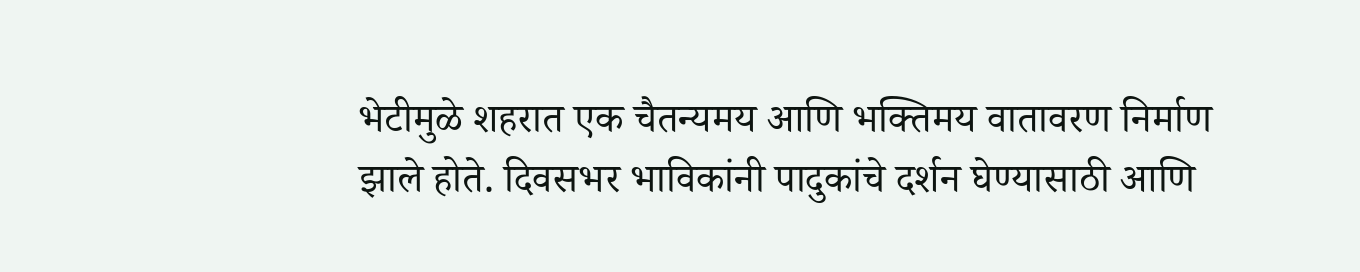भेटीमुळे शहरात एक चैतन्यमय आणि भक्तिमय वातावरण निर्माण झाले होते. दिवसभर भाविकांनी पादुकांचे दर्शन घेण्यासाठी आणि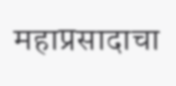महाप्रसादाचा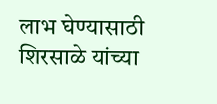लाभ घेण्यासाठी शिरसाळे यांच्या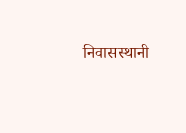निवासस्थानी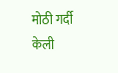मोठी गर्दी केली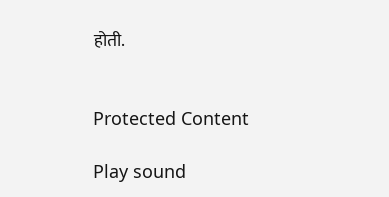होती.


Protected Content

Play sound